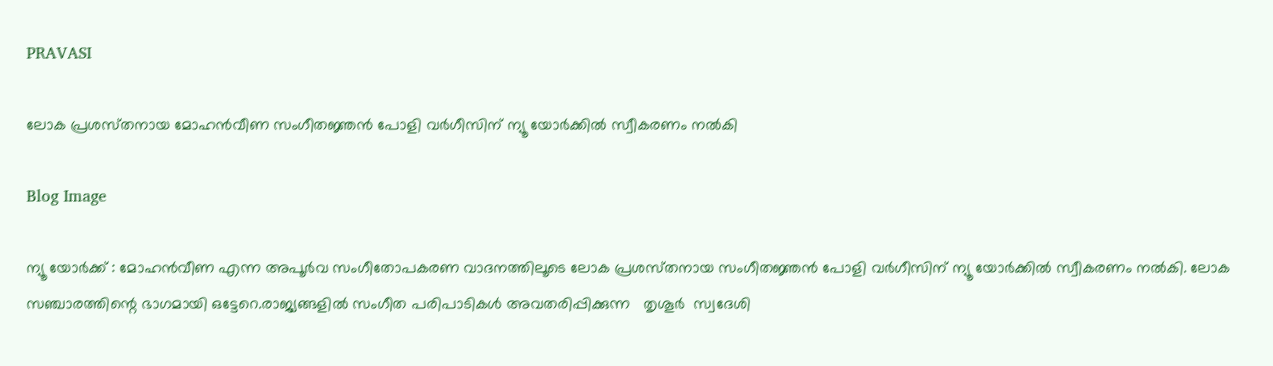PRAVASI

ലോക പ്രശസ്‌തനായ മോഹൻവീണ സംഗീതജ്ഞൻ പോളി വർഗീസിന്‌ ന്യൂ യോർക്കിൽ സ്വീകരണം നൽകി

Blog Image

ന്യൂ യോർക്ക് : മോഹൻവീണ എന്ന അപൂർവ സംഗീതോപകരണ വാദനത്തിലൂടെ ലോക പ്രശസ്‌തനായ സംഗീതജ്ഞൻ പോളി വർഗീസിന്‌ ന്യൂ യോർക്കിൽ സ്വീകരണം നൽകി. ലോക സഞ്ചാരത്തിന്റെ ഭാഗമായി ഒട്ടേറെ.രാജ്യങ്ങളിൽ സംഗീത പരിപാടികൾ അവതരിപ്പിക്കുന്ന   തൃശൂർ  സ്വദേശി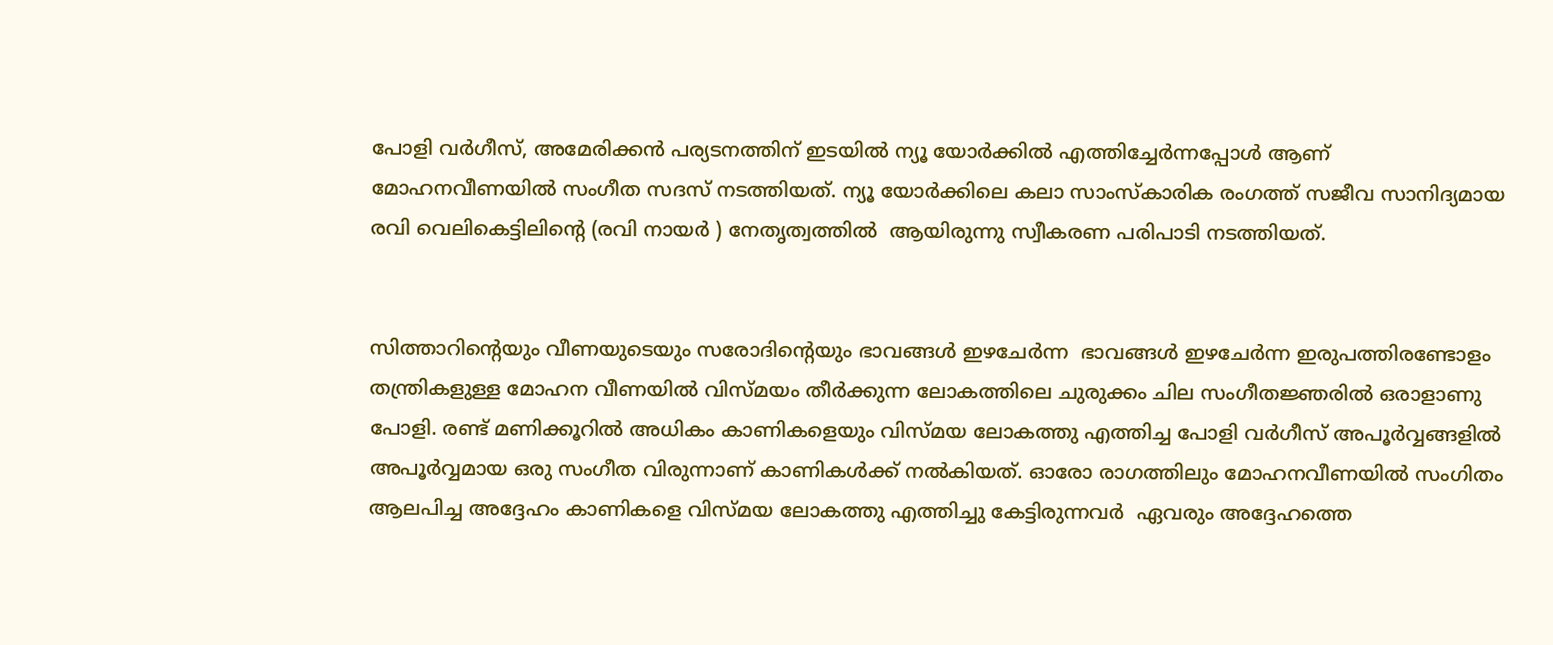പോളി വർഗീസ്, അമേരിക്കൻ പര്യടനത്തിന് ഇടയിൽ ന്യൂ യോർക്കിൽ എത്തിച്ചേർന്നപ്പോൾ ആണ് മോഹനവീണയിൽ സംഗീത സദസ് നടത്തിയത്. ന്യൂ യോർക്കിലെ കലാ സാംസ്‌കാരിക രംഗത്ത് സജീവ സാനിദ്യമായ രവി വെലികെട്ടിലിന്റെ (രവി നായർ ) നേതൃത്വത്തിൽ  ആയിരുന്നു സ്വീകരണ പരിപാടി നടത്തിയത്.


സിത്താറിന്റെയും വീണയുടെയും സരോദിന്റെയും ഭാവങ്ങൾ ഇഴചേർന്ന  ഭാവങ്ങൾ ഇഴചേർന്ന ഇരുപത്തിരണ്ടോളം  തന്ത്രികളുള്ള മോഹന വീണയിൽ വിസ്മയം തീർക്കുന്ന ലോകത്തിലെ ചുരുക്കം ചില സംഗീതജ്ഞരിൽ ഒരാളാണു പോളി. രണ്ട് മണിക്കൂറിൽ അധികം കാണികളെയും വിസ്മയ ലോകത്തു എത്തിച്ച പോളി വർഗീസ് അപൂർവ്വങ്ങളിൽ അപൂർവ്വമായ ഒരു സംഗീത വിരുന്നാണ് കാണികൾക്ക് നൽകിയത്. ഓരോ രാഗത്തിലും മോഹനവീണയിൽ സംഗിതം ആലപിച്ച അദ്ദേഹം കാണികളെ വിസ്മയ ലോകത്തു എത്തിച്ചു കേട്ടിരുന്നവർ  ഏവരും അദ്ദേഹത്തെ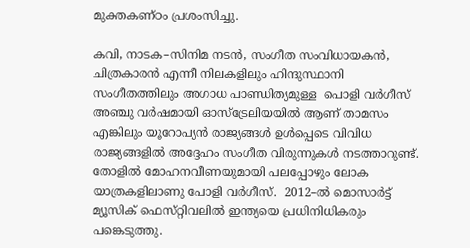മുക്തകണ്ഠം പ്രശംസിച്ചു.

കവി, നാടക–സിനിമ നടൻ, സംഗീത സംവിധായകൻ, ചിത്രകാരൻ എന്നീ നിലകളിലും ഹിന്ദുസ്ഥാനി സംഗീതത്തിലും അഗാധ പാണ്ഡിത്യമുള്ള  പൊളി വർഗീസ്  അഞ്ചു വർഷമായി ഓസ്ട്രേലിയയിൽ ആണ് താമസം എങ്കിലും യൂറോപ്യൻ രാജ്യങ്ങൾ ഉൾപ്പെടെ വിവിധ രാജ്യങ്ങളിൽ അദ്ദേഹം സംഗീത വിരുന്നുകൾ നടത്താറുണ്ട്. തോളിൽ മോഹനവീണയുമായി പലപ്പോഴും ലോക യാത്രകളിലാണു പോളി വർഗീസ്.  2012–ൽ മൊസാർട്ട് മ്യൂസിക് ഫെസ്‌റ്റിവലിൽ ഇന്ത്യയെ പ്രധിനിധികരും പങ്കെടുത്തു.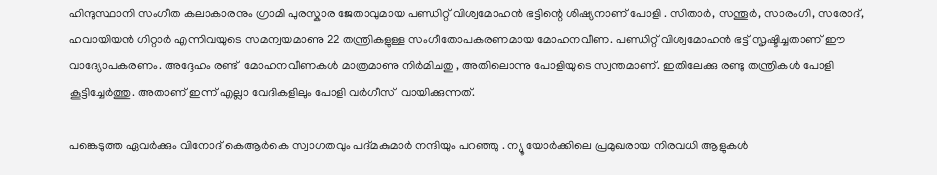ഹിന്ദുസ്ഥാനി സംഗീത കലാകാരനും ഗ്രാമി പുരസ്കാര ജേതാവുമായ പണ്ഡിറ്റ് വിശ്വമോഹൻ ഭട്ടിന്റെ ശിഷ്യനാണ് പോളി . സിതാർ, സന്തൂർ, സാരംഗി, സരോദ്, ഹവായിയൻ ഗിറ്റാർ എന്നിവയുടെ സമന്വയമാണു 22 തന്ത്രികളുള്ള സംഗീതോപകരണമായ മോഹനവീണ. പണ്ഡിറ്റ് വിശ്വമോഹൻ ഭട്ട് സൃഷ്ടിച്ചതാണ് ഈ വാദ്യോപകരണം. അദ്ദേഹം രണ്ട്  മോഹനവീണകൾ മാത്രമാണു നിർമിചതു , അതിലൊന്നു പോളിയുടെ സ്വന്തമാണ്. ഇതിലേക്കു രണ്ടു തന്ത്രികൾ പോളി കൂട്ടിച്ചേർത്തു. അതാണ് ഇന്ന് എല്ലാ വേദികളിലും പോളി വർഗീസ്  വായിക്കുന്നത്.

പങ്കെടുത്ത ഏവർക്കും വിനോദ് കെആർകെ സ്വാഗതവും പദ്മകുമാർ നന്ദിയും പറഞ്ഞു . ന്യൂ യോർക്കിലെ പ്രമുഖരായ നിരവധി ആളുകൾ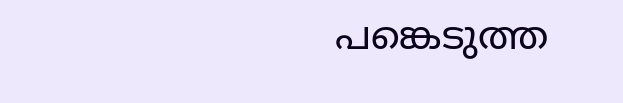പങ്കെടുത്ത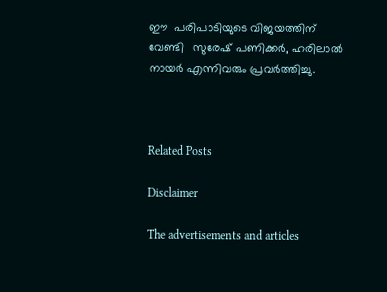ഈ  പരിപാടിയുടെ വിജയത്തിന് വേണ്ടി   സുരേഷ് പണിക്കർ, ഹരിലാൽ നായർ എന്നിവരും പ്രവർത്തിച്ചു.



Related Posts

Disclaimer

The advertisements and articles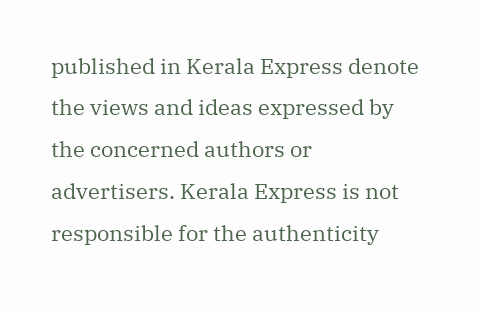published in Kerala Express denote the views and ideas expressed by the concerned authors or advertisers. Kerala Express is not responsible for the authenticity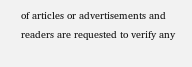of articles or advertisements and readers are requested to verify any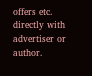offers etc. directly with advertiser or author.